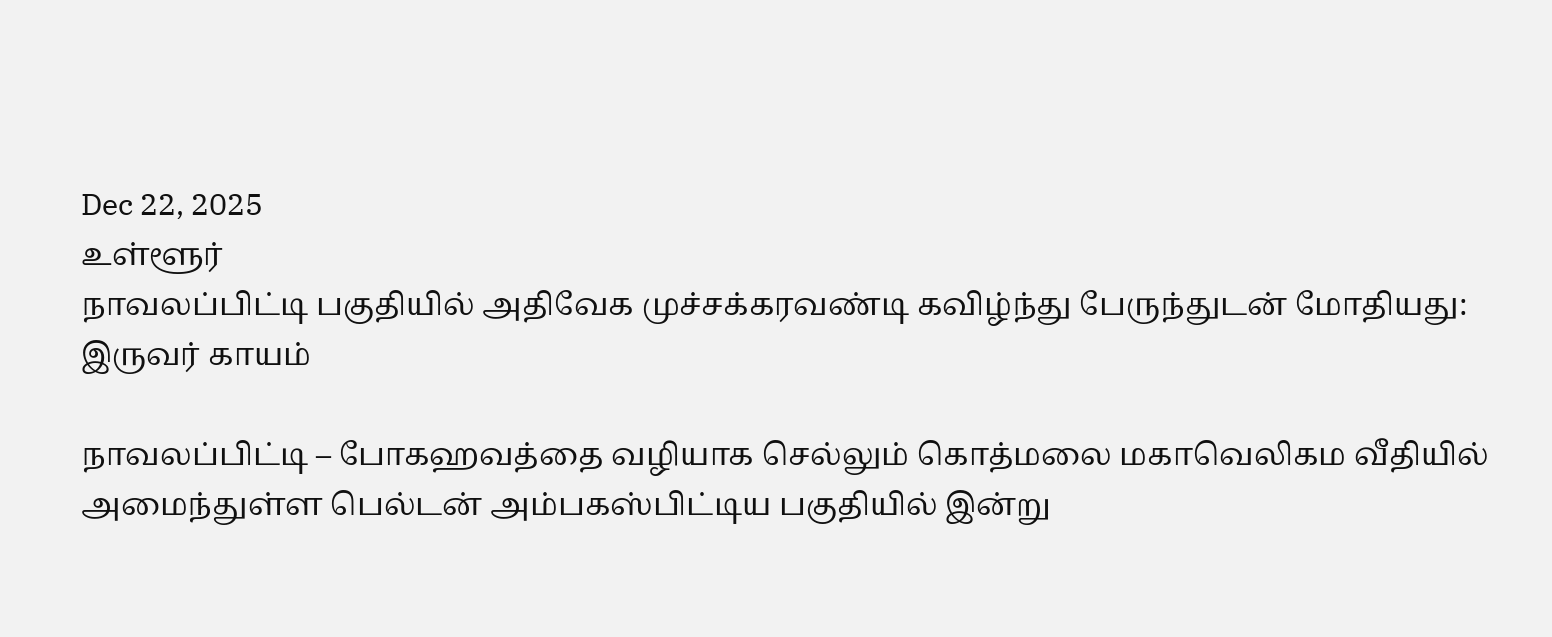Dec 22, 2025
உள்ளூர்
நாவலப்பிட்டி பகுதியில் அதிவேக முச்சக்கரவண்டி கவிழ்ந்து பேருந்துடன் மோதியது: இருவர் காயம்

நாவலப்பிட்டி – போகஹவத்தை வழியாக செல்லும் கொத்மலை மகாவெலிகம வீதியில் அமைந்துள்ள பெல்டன் அம்பகஸ்பிட்டிய பகுதியில் இன்று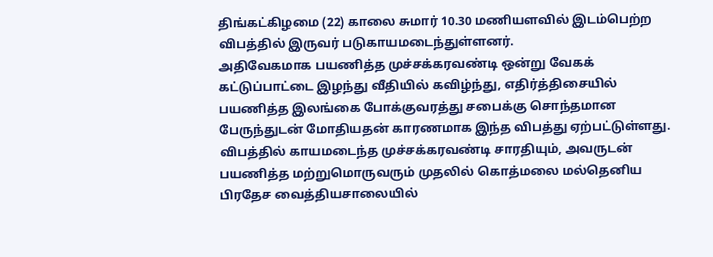திங்கட்கிழமை (22) காலை சுமார் 10.30 மணியளவில் இடம்பெற்ற விபத்தில் இருவர் படுகாயமடைந்துள்ளனர்.
அதிவேகமாக பயணித்த முச்சக்கரவண்டி ஒன்று வேகக் கட்டுப்பாட்டை இழந்து வீதியில் கவிழ்ந்து, எதிர்த்திசையில் பயணித்த இலங்கை போக்குவரத்து சபைக்கு சொந்தமான பேருந்துடன் மோதியதன் காரணமாக இந்த விபத்து ஏற்பட்டுள்ளது.
விபத்தில் காயமடைந்த முச்சக்கரவண்டி சாரதியும், அவருடன் பயணித்த மற்றுமொருவரும் முதலில் கொத்மலை மல்தெனிய பிரதேச வைத்தியசாலையில்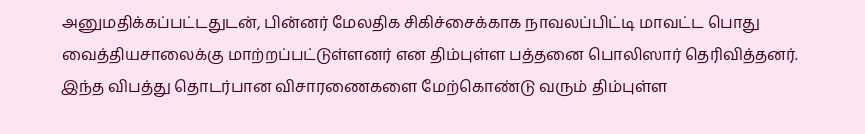அனுமதிக்கப்பட்டதுடன், பின்னர் மேலதிக சிகிச்சைக்காக நாவலப்பிட்டி மாவட்ட பொது வைத்தியசாலைக்கு மாற்றப்பட்டுள்ளனர் என திம்புள்ள பத்தனை பொலிஸார் தெரிவித்தனர்.
இந்த விபத்து தொடர்பான விசாரணைகளை மேற்கொண்டு வரும் திம்புள்ள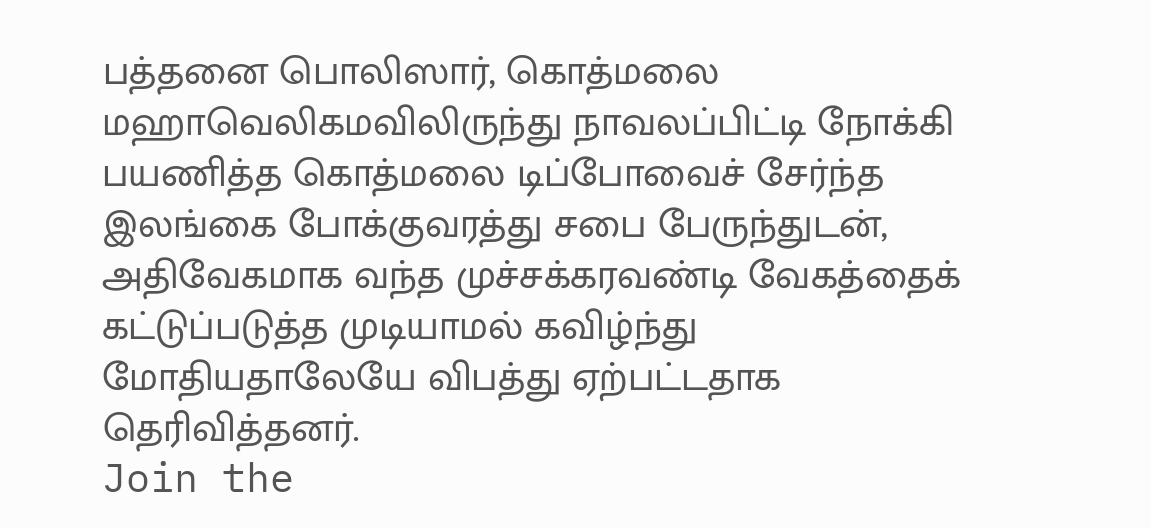பத்தனை பொலிஸார், கொத்மலை மஹாவெலிகமவிலிருந்து நாவலப்பிட்டி நோக்கி பயணித்த கொத்மலை டிப்போவைச் சேர்ந்த இலங்கை போக்குவரத்து சபை பேருந்துடன், அதிவேகமாக வந்த முச்சக்கரவண்டி வேகத்தைக் கட்டுப்படுத்த முடியாமல் கவிழ்ந்து மோதியதாலேயே விபத்து ஏற்பட்டதாக தெரிவித்தனர்.
Join the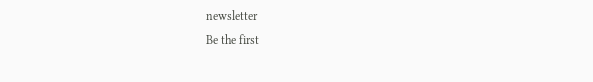newsletter
Be the first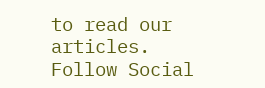to read our articles.
Follow Social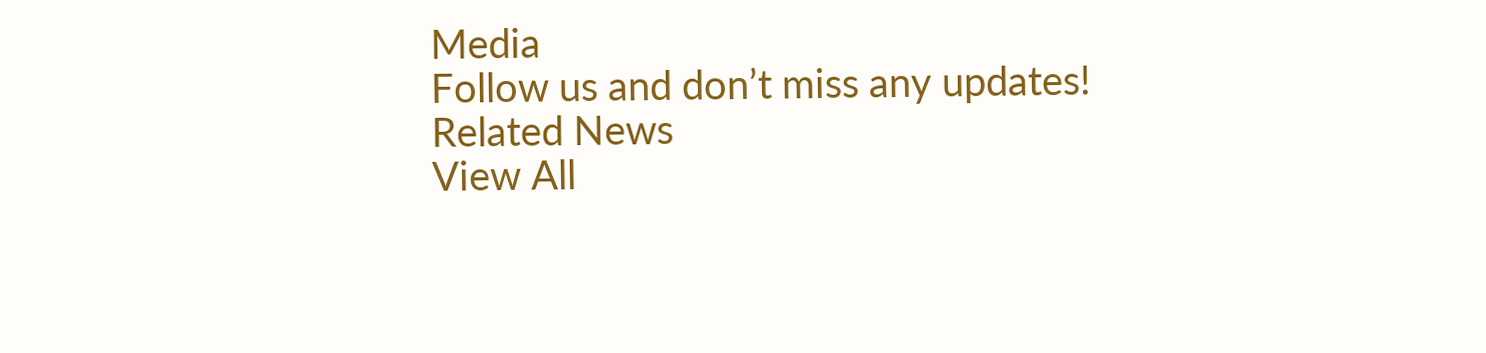Media
Follow us and don’t miss any updates!
Related News
View All